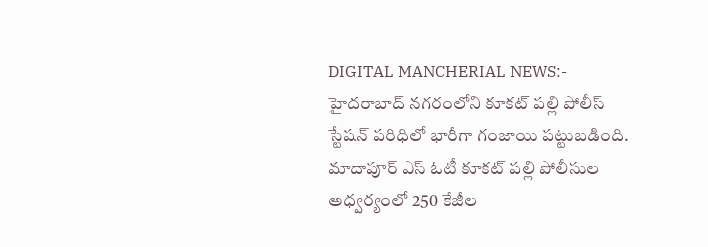DIGITAL MANCHERIAL NEWS:- హైదరాబాద్ నగరంలోని కూకట్ పల్లి పోలీస్ స్టేషన్ పరిధిలో భారీగా గంజాయి పట్టుబడింది.
మాదాపూర్ ఎస్ ఓటీ కూకట్ పల్లి పోలీసుల అధ్వర్యంలో 250 కేజీల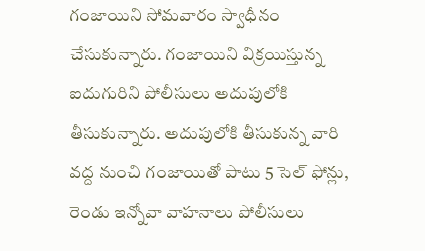గంజాయిని సోమవారం స్వాధీనం చేసుకున్నారు. గంజాయిని విక్రయిస్తున్న ఐదుగురిని పోలీసులు అదుపులోకి తీసుకున్నారు. అదుపులోకి తీసుకున్న వారి వద్ద నుంచి గంజాయితో పాటు 5 సెల్ ఫోన్లు, రెండు ఇన్నోవా వాహనాలు పోలీసులు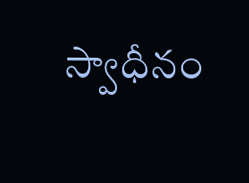స్వాధీనం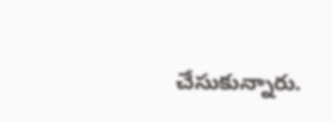చేసుకున్నారు.